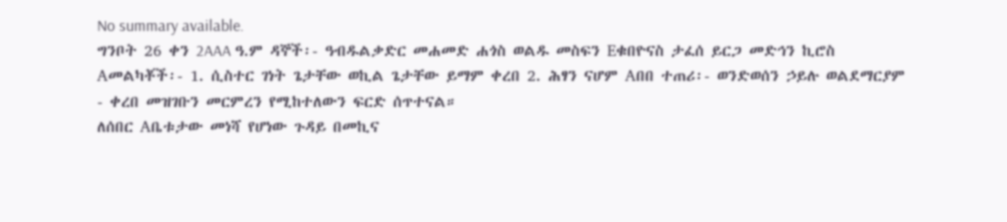No summary available.
ግንቦት 26 ቀን 2AAA ዓ.ም ዳኞች፡- ዓብዱልቃድር መሐመድ ሐጎስ ወልዱ መስፍን Eቁበዮናስ ታፈሰ ይርጋ መድኅን ኪሮስ Aመልካቾች፡- 1. ሲስተር ገነት ጌታቸው ወኪል ጌታቸው ይማም ቀረበ 2. ሕፃን ናሆም Aበበ ተጠሪ፡- ወንድወሰን ኃይሉ ወልደማርያም - ቀረበ መዝገቡን መርምረን የሚከተለውን ፍርድ ሰጥተናል።
ለሰበር Aቤቱታው መነሻ የሆነው ጉዳይ በመኪና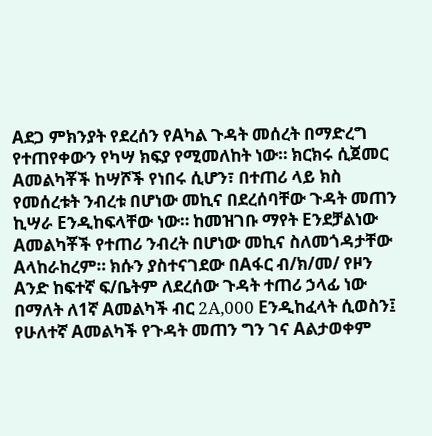Aደጋ ምክንያት የደረሰን የAካል ጉዳት መሰረት በማድረግ የተጠየቀውን የካሣ ክፍያ የሚመለከት ነው። ክርክሩ ሲጀመር Aመልካቾች ከሣሾች የነበሩ ሲሆን፣ በተጠሪ ላይ ክስ የመሰረቱት ንብረቱ በሆነው መኪና በደረሰባቸው ጉዳት መጠን ኪሣራ Eንዲከፍላቸው ነው። ከመዝገቡ ማየት Eንደቻልነው Aመልካቾች የተጠሪ ንብረት በሆነው መኪና ስለመጎዳታቸው Aላከራከረም። ክሱን ያስተናገደው በAፋር ብ/ክ/መ/ የዞን Aንድ ከፍተኛ ፍ/ቤትም ለደረሰው ጉዳት ተጠሪ ኃላፊ ነው በማለት ለ1ኛ Aመልካች ብር 2A,000 Eንዲከፈላት ሲወስን፤
የሁለተኛ Aመልካች የጉዳት መጠን ግን ገና Aልታወቀም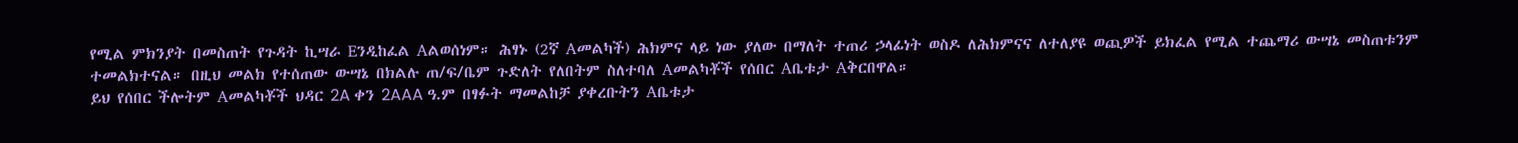የሚል ምክንያት በመስጠት የጉዳት ኪሣራ Eንዲከፈል Aልወሰነም። ሕፃኑ (2ኛ Aመልካች) ሕክምና ላይ ነው ያለው በማለት ተጠሪ ኃላፊነት ወስዶ ለሕክምናና ለተለያዩ ወጪዎች ይክፈል የሚል ተጨማሪ ውሣኔ መስጠቱንም ተመልክተናል። በዚህ መልክ የተሰጠው ውሣኔ በክልሉ ጠ/ፍ/ቤም ጉድለት የለበትም ስለተባለ Aመልካቾች የሰበር Aቤቱታ Aቅርበዋል።
ይህ የሰበር ችሎትም Aመልካቾች ህዳር 2A ቀን 2AAA ዓ.ም በፃፉት ማመልከቻ ያቀረቡትን Aቤቱታ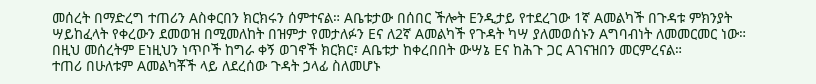መሰረት በማድረግ ተጠሪን Aስቀርበን ክርክሩን ሰምተናል። Aቤቱታው በሰበር ችሎት Eንዲታይ የተደረገው 1ኛ Aመልካች በጉዳቱ ምክንያት ሣይከፈላት የቀረውን ደመወዝ በሚመለከት በዝምታ የመታለፉን Eና ለ2ኛ Aመልካች የጉዳት ካሣ ያለመወሰኑን Aግባብነት ለመመርመር ነው። በዚህ መሰረትም Eነዚህን ነጥቦች ከግራ ቀኝ ወገኖች ክርክር፣ Aቤቱታ ከቀረበበት ውሣኔ Eና ከሕጉ ጋር Aገናዝበን መርምረናል።
ተጠሪ በሁለቱም Aመልካቾች ላይ ለደረሰው ጉዳት ኃላፊ ስለመሆኑ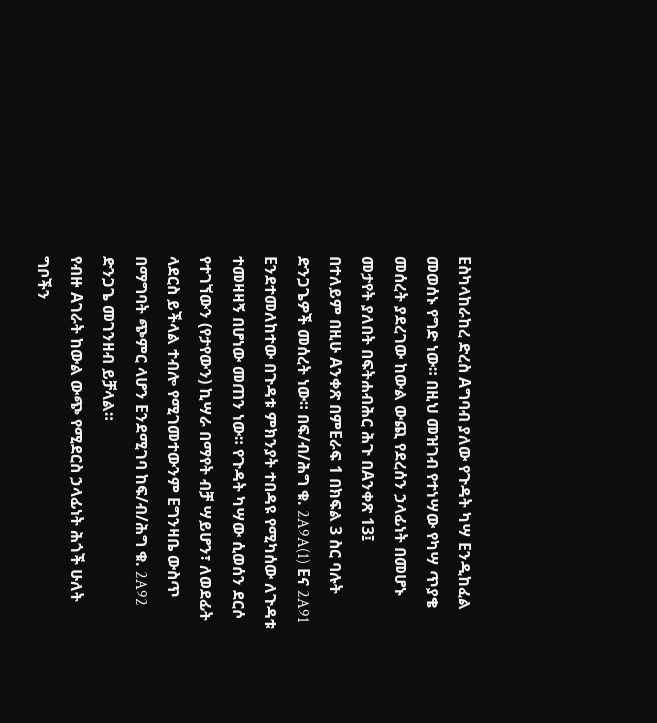Eስካላከራከረ ድረስ Aግባብ ያለው የጉዳት ካሣ Eንዲከፈል መወሰኑ የግድ ነው። በዚህ መዝገብ የተነሣው የካሣ ጥያቄ መሰረት ያደረገው ከውል ውጪ የደረሰን ኃላፊነት በመሆኑ መታየት ያለበት በፍትሐብሕር ሕጉ በAንቀጽ 13፤
በተለይም በዚሁ Aንቀጽ በምEራፍ 1 በክፍል 3 ስር ባሉት ድንጋጌዎች መሰረት ነው። በፍ/ብ/ሕግ ቁ. 2A9A(1) Eና 2A91 Eንደተመለከተው በጉዳቱ ምክንያት ተበዳዩ የሚካሰው ለጉዳቱ ተመዛዛኝ በሆነው መጠን ነው። የጉዳት ካሣው ሲወሰን ደርሶ የተገኘውን (የታየውን) ኪሣራ በማየት ብቻ ሣይሆን፣ ለወደፊት ላደርስ ይችላል ተብሎ የሚገመተውንም Eግንዛቤ ውስጥ በማግባት ጭምር ላሆን Eንደሚገባ ከፍ/ብ/ሕግ ቁ. 2A92 ድንጋጌ መገንዘብ ይቻላል።
የብዙ Aገራት ከውል ውጭ የሚደርስ ኃላፊነት ሕጎች ሁለት ግቦችን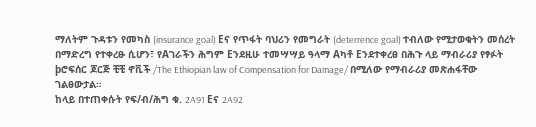ማለትም ጉዳቱን የመካስ (insurance goal) Eና የጥፋት ባህሪን የመግራት (deterrence goal) ተብለው የሚታወቁትን መሰረት በማድረግ የተቀረፁ ሲሆን፣ የAገራችን ሕግም Eንደዚሁ ተመሣሣይ ዓላማ Aካቶ Eንደተቀረፀ በሕጉ ላይ ማብራሪያ የፃፉት þሮፍሰር ጆርጅ ቺቺ ኖቪች /The Ethiopian law of Compensation for Damage/ በሚለው የማብራሪያ መጽሐፋቸው ገልፀውታል።
ከላይ በተጠቀሱት የፍ/ብ/ሕግ ቁ. 2A91 Eና 2A92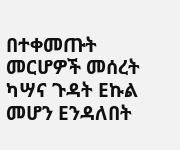በተቀመጡት መርሆዎች መሰረት ካሣና ጉዳት Eኩል መሆን Eንዳለበት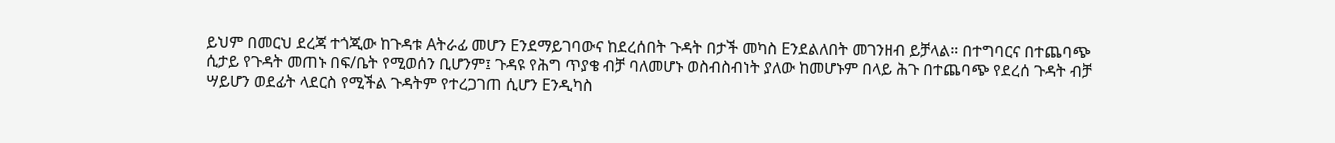ይህም በመርህ ደረጃ ተጎጂው ከጉዳቱ Aትራፊ መሆን Eንደማይገባውና ከደረሰበት ጉዳት በታች መካስ Eንደልለበት መገንዘብ ይቻላል። በተግባርና በተጨባጭ ሲታይ የጉዳት መጠኑ በፍ/ቤት የሚወሰን ቢሆንም፤ ጉዳዩ የሕግ ጥያቄ ብቻ ባለመሆኑ ወስብስብነት ያለው ከመሆኑም በላይ ሕጉ በተጨባጭ የደረሰ ጉዳት ብቻ ሣይሆን ወደፊት ላደርስ የሚችል ጉዳትም የተረጋገጠ ሲሆን Eንዲካስ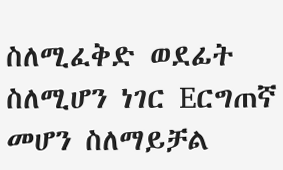ስለሚፈቅድ ወደፊት ስለሚሆን ነገር Eርግጠኛ መሆን ስለማይቻል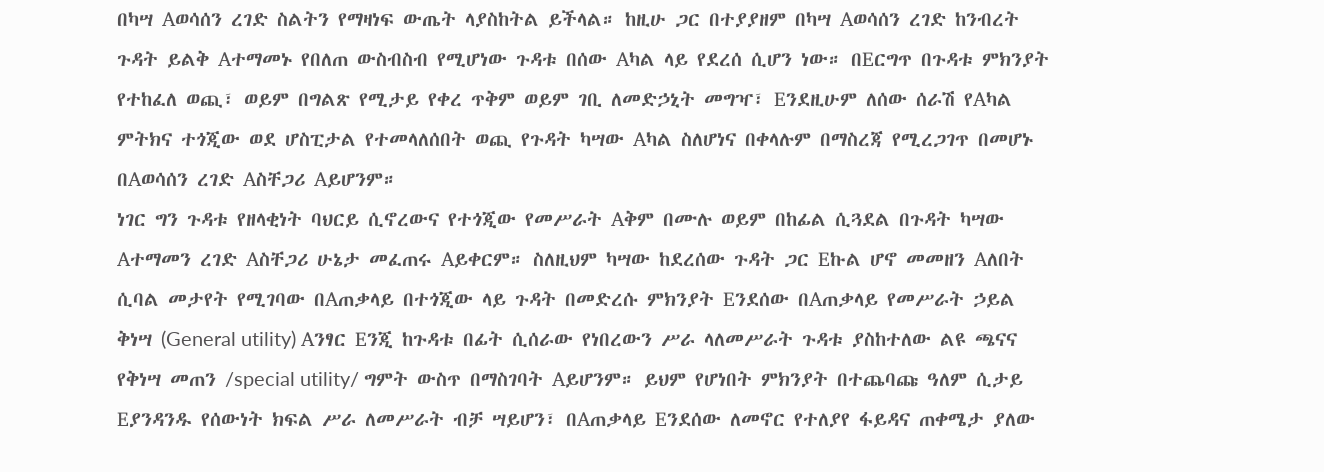በካሣ Aወሳሰን ረገድ ስልትን የማዛነፍ ውጤት ላያስከትል ይችላል። ከዚሁ ጋር በተያያዘም በካሣ Aወሳሰን ረገድ ከንብረት ጉዳት ይልቅ Aተማመኑ የበለጠ ውስብስብ የሚሆነው ጉዳቱ በሰው Aካል ላይ የደረሰ ሲሆን ነው። በEርግጥ በጉዳቱ ምክንያት የተከፈለ ወጪ፣ ወይም በግልጽ የሚታይ የቀረ ጥቅም ወይም ገቢ ለመድኃኒት መግዣ፣ Eንደዚሁም ለሰው ሰራሽ የAካል ምትክና ተጎጂው ወደ ሆስፒታል የተመላለሰበት ወጪ የጉዳት ካሣው Aካል ስለሆነና በቀላሉም በማስረጃ የሚረጋገጥ በመሆኑ በAወሳሰን ረገድ Aስቸጋሪ Aይሆንም።
ነገር ግን ጉዳቱ የዘላቂነት ባህርይ ሲኖረውና የተጎጂው የመሥራት Aቅም በሙሉ ወይም በከፊል ሲጓደል በጉዳት ካሣው Aተማመን ረገድ Aስቸጋሪ ሁኔታ መፈጠሩ Aይቀርም። ስለዚህም ካሣው ከደረሰው ጉዳት ጋር Eኩል ሆኖ መመዘን Aለበት ሲባል መታየት የሚገባው በAጠቃላይ በተጎጂው ላይ ጉዳት በመድረሱ ምክንያት Eንደሰው በAጠቃላይ የመሥራት ኃይል ቅነሣ (General utility) Aንፃር Eንጂ ከጉዳቱ በፊት ሲሰራው የነበረውን ሥራ ላለመሥራት ጉዳቱ ያስከተለው ልዩ ጫናና የቅነሣ መጠን /special utility/ ግምት ውስጥ በማስገባት Aይሆንም። ይህም የሆነበት ምክንያት በተጨባጩ ዓለም ሲታይ Eያንዳንዱ የሰውነት ክፍል ሥራ ለመሥራት ብቻ ሣይሆን፣ በAጠቃላይ Eንደሰው ለመኖር የተለያየ ፋይዳና ጠቀሜታ ያለው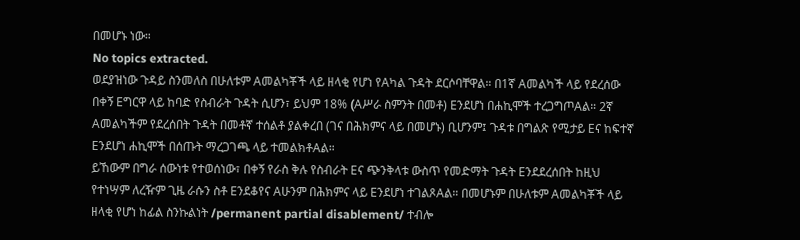በመሆኑ ነው።
No topics extracted.
ወደያዝነው ጉዳይ ስንመለስ በሁለቱም Aመልካቾች ላይ ዘላቂ የሆነ የAካል ጉዳት ደርሶባቸዋል። በ1ኛ Aመልካች ላይ የደረሰው በቀኝ Eግርዋ ላይ ከባድ የስብራት ጉዳት ሲሆን፣ ይህም 18% (Aሥራ ስምንት በመቶ) Eንደሆነ በሐኪሞች ተረጋግጦAል። 2ኛ Aመልካችም የደረሰበት ጉዳት በመቶኛ ተሰልቶ ያልቀረበ (ገና በሕክምና ላይ በመሆኑ) ቢሆንም፤ ጉዳቱ በግልጽ የሚታይ Eና ከፍተኛ Eንደሆነ ሐኪሞች በሰጡት ማረጋገጫ ላይ ተመልክቶAል።
ይኸውም በግራ ሰውነቱ የተወሰነው፣ በቀኝ የራስ ቅሉ የስብራት Eና ጭንቅላቱ ውስጥ የመድማት ጉዳት Eንደደረሰበት ከዚህ የተነሣም ለረዥም ጊዜ ራሱን ስቶ Eንደቆየና Aሁንም በሕክምና ላይ Eንደሆነ ተገልጾAል። በመሆኑም በሁለቱም Aመልካቾች ላይ ዘላቂ የሆነ ከፊል ስንኩልነት /permanent partial disablement/ ተብሎ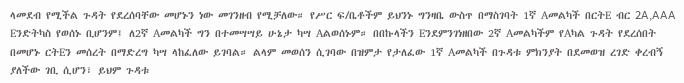ላመደብ የሚችል ጉዳት የደረሰባቸው መሆኑን ነው መገንዘብ የሚቻለው። የሥር ፍ/ቤቶችም ይህንኑ ግንዛቤ ውስጥ በማስገባት 1ኛ Aመልካች በርትE ብር 2A,AAA Eንድትካስ የወሰኑ ቢሆንም፤ ለ2ኛ Aመልካች ግን በተመሣሣይ ሁኔታ ካሣ Aልወሰኑም። በበኩላችን Eንደምንገነዘበው 2ኛ Aመልካችም የAካል ጉዳት የደረሰበት በመሆኑ ርትEን መሰረት በማድረግ ካሣ ላከፈለው ይገባል። ልላም መወሰን ሲገባው በዝምታ የታለፈው 1ኛ Aመልካች በጉዳቱ ምክንያት በደመወዝ ረገድ ቀረብኝ ያለችው ገቢ ሲሆን፣ ይህም ጉዳቱ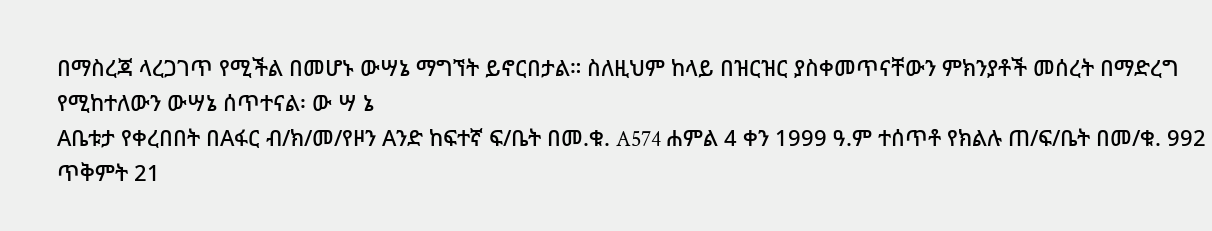በማስረጃ ላረጋገጥ የሚችል በመሆኑ ውሣኔ ማግኘት ይኖርበታል። ስለዚህም ከላይ በዝርዝር ያስቀመጥናቸውን ምክንያቶች መሰረት በማድረግ የሚከተለውን ውሣኔ ሰጥተናል፡ ው ሣ ኔ
Aቤቱታ የቀረበበት በAፋር ብ/ክ/መ/የዞን Aንድ ከፍተኛ ፍ/ቤት በመ.ቁ. A574 ሐምል 4 ቀን 1999 ዓ.ም ተሰጥቶ የክልሉ ጠ/ፍ/ቤት በመ/ቁ. 992 ጥቅምት 21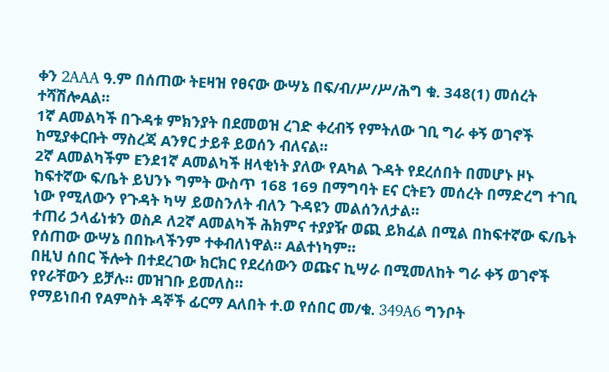ቀን 2AAA ዓ.ም በሰጠው ትEዛዝ የፀናው ውሣኔ በፍ/ብ/ሥ/ሥ/ሕግ ቁ. 348(1) መሰረት ተሻሽሎAል።
1ኛ Aመልካች በጉዳቱ ምክንያት በደመወዝ ረገድ ቀረብኝ የምትለው ገቢ ግራ ቀኝ ወገኖች ከሚያቀርቡት ማስረጃ Aንፃር ታይቶ ይወሰን ብለናል።
2ኛ Aመልካችም Eንደ1ኛ Aመልካች ዘላቂነት ያለው የAካል ጉዳት የደረሰበት በመሆኑ ዞኑ ከፍተኛው ፍ/ቤት ይህንኑ ግምት ውስጥ 168 169 በማግባት Eና ርትEን መሰረት በማድረግ ተገቢ ነው የሚለውን የጉዳት ካሣ ይወስንለት ብለን ጉዳዩን መልሰንለታል።
ተጠሪ ኃላፊነቱን ወስዶ ለ2ኛ Aመልካች ሕክምና ተያያዥ ወጪ ይክፈል በሚል በከፍተኛው ፍ/ቤት የሰጠው ውሣኔ በበኩላችንም ተቀብለነዋል። Aልተነካም።
በዚህ ሰበር ችሎት በተደረገው ክርክር የደረሰውን ወጩና ኪሣራ በሚመለከት ግራ ቀኝ ወገኖች የየራቸውን ይቻሉ። መዝገቡ ይመለስ።
የማይነበብ የAምስት ዳኞች ፊርማ Aለበት ተ.ወ የሰበር መ/ቁ. 349A6 ግንቦት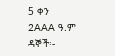5 ቀን 2AAA ዓ.ም ዳኞች፡-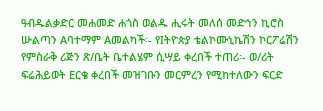ዓብዱልቃድር መሐመድ ሐጎስ ወልዱ ሒሩት መለሰ መድኅን ኪሮስ ሡልጣን Aባተማም Aመልካች፡- የIትዮጵያ ቴልኮሙኒኬሽን ኮርፖሬሽን የምስራቅ ሪጅን ጽ/ቤት ቤተልሄም ሲሣይ ቀረበች ተጠሪ፡- ወ/ሪት ፍሬሕይወት Eርቄ ቀረበች መዝገቡን መርምረን የሚከተለውን ፍርድ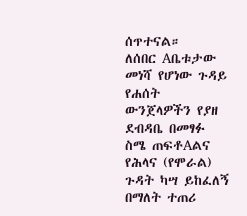ሰጥተናል።
ለሰበር Aቤቱታው መነሻ የሆነው ጉዳይ የሐሰት ውንጀላዎችን የያዘ ደብዳቤ በመፃፉ ስሜ ጠፍቶAልና የሕላና (የሞራል) ጉዳት ካሣ ይከፈለኝ በማለት ተጠሪ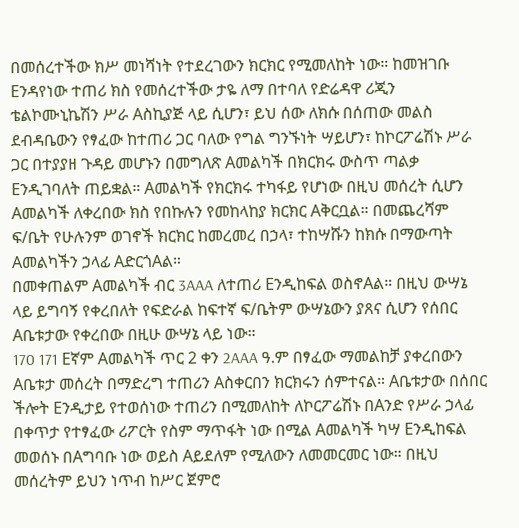በመሰረተችው ክሥ መነሻነት የተደረገውን ክርክር የሚመለከት ነው። ከመዝገቡ Eንዳየነው ተጠሪ ክስ የመሰረተችው ታዬ ለማ በተባለ የድሬዳዋ ሪጂን ቴልኮሙኒኬሽን ሥራ Aስኪያጅ ላይ ሲሆን፣ ይህ ሰው ለክሱ በሰጠው መልስ ደብዳቤውን የፃፈው ከተጠሪ ጋር ባለው የግል ግንኙነት ሣይሆን፣ ከኮርፖሬሽኑ ሥራ ጋር በተያያዘ ጉዳይ መሆኑን በመግለጽ Aመልካች በክርክሩ ውስጥ ጣልቃ Eንዲገባለት ጠይቋል። Aመልካች የክርክሩ ተካፋይ የሆነው በዚህ መሰረት ሲሆን Aመልካች ለቀረበው ክስ የበኩሉን የመከላከያ ክርክር Aቅርቧል። በመጨረሻም ፍ/ቤት የሁሉንም ወገኖች ክርክር ከመረመረ በኃላ፣ ተከሣሹን ከክሱ በማውጣት Aመልካችን ኃላፊ AድርጎAል።
በመቀጠልም Aመልካች ብር 3AAA ለተጠሪ Eንዲከፍል ወስኖAል። በዚህ ውሣኔ ላይ ይግባኝ የቀረበለት የፍድራል ከፍተኛ ፍ/ቤትም ውሣኔውን ያጸና ሲሆን የሰበር Aቤቱታው የቀረበው በዚሁ ውሣኔ ላይ ነው።
170 171 Eኛም Aመልካች ጥር 2 ቀን 2AAA ዓ.ም በፃፈው ማመልከቻ ያቀረበውን Aቤቱታ መሰረት በማድረግ ተጠሪን Aስቀርበን ክርክሩን ሰምተናል። Aቤቱታው በሰበር ችሎት Eንዲታይ የተወሰነው ተጠሪን በሚመለከት ለኮርፖሬሽኑ በAንድ የሥራ ኃላፊ በቀጥታ የተፃፈው ሪፖርት የስም ማጥፋት ነው በሚል Aመልካች ካሣ Eንዲከፍል መወሰኑ በAግባቡ ነው ወይስ Aይደለም የሚለውን ለመመርመር ነው። በዚህ መሰረትም ይህን ነጥብ ከሥር ጀምሮ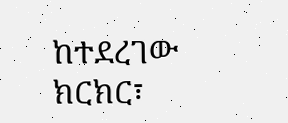ከተደረገው ክርክር፣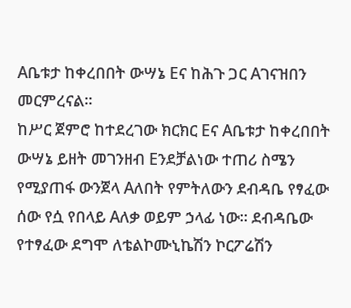Aቤቱታ ከቀረበበት ውሣኔ Eና ከሕጉ ጋር Aገናዝበን መርምረናል።
ከሥር ጀምሮ ከተደረገው ክርክር Eና Aቤቱታ ከቀረበበት ውሣኔ ይዘት መገንዘብ Eንደቻልነው ተጠሪ ስሜን የሚያጠፋ ውንጀላ Aለበት የምትለውን ደብዳቤ የፃፈው ሰው የሷ የበላይ Aለቃ ወይም ኃላፊ ነው። ደብዳቤው የተፃፈው ደግሞ ለቴልኮሙኒኬሽን ኮርፖሬሽን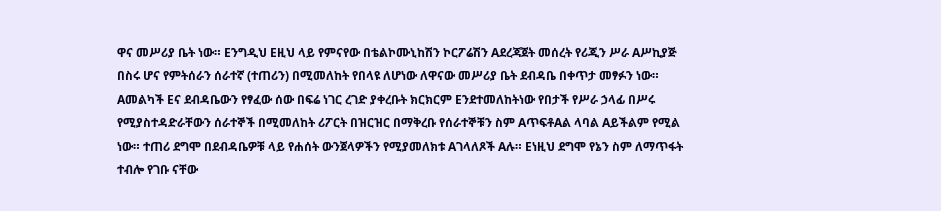ዋና መሥሪያ ቤት ነው። Eንግዲህ Eዚህ ላይ የምናየው በቴልኮሙኒከሽን ኮርፖሬሽን Aደረጃጀት መሰረት የሪጂን ሥራ Aሥኪያጅ በስሩ ሆና የምትሰራን ሰራተኛ (ተጠሪን) በሚመለከት የበላዩ ለሆነው ለዋናው መሥሪያ ቤት ደብዳቤ በቀጥታ መፃፉን ነው። Aመልካች Eና ደብዳቤውን የፃፈው ሰው በፍሬ ነገር ረገድ ያቀረቡት ክርክርም Eንደተመለከትነው የበታች የሥራ ኃላፊ በሥሩ የሚያስተዳድራቸውን ሰራተኞች በሚመለከት ሪፖርት በዝርዝር በማቅረቡ የሰራተኞቹን ስም AጥፍቶAል ላባል Aይችልም የሚል ነው። ተጠሪ ደግሞ በደብዳቤዎቹ ላይ የሐሰት ውንጀላዎችን የሚያመለክቱ Aገላለጾች Aሉ። Eነዚህ ደግሞ የኔን ስም ለማጥፋት ተብሎ የገቡ ናቸው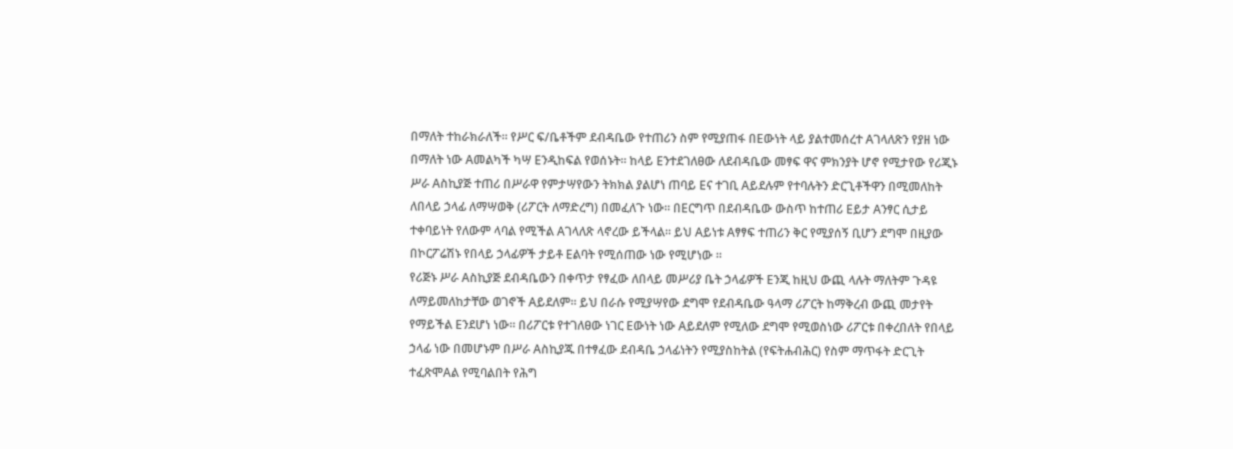በማለት ተከራክራለች። የሥር ፍ/ቤቶችም ደብዳቤው የተጠሪን ስም የሚያጠፋ በEውነት ላይ ያልተመሰረተ Aገላለጽን የያዘ ነው በማለት ነው Aመልካች ካሣ Eንዲከፍል የወሰኑት። ከላይ Eንተደገለፀው ለደብዳቤው መፃፍ ዋና ምክንያት ሆኖ የሚታየው የሪጂኑ ሥራ Aስኪያጅ ተጠሪ በሥራዋ የምታሣየውን ትክክል ያልሆነ ጠባይ Eና ተገቢ Aይደሉም የተባሉትን ድርጊቶችዋን በሚመለከት ለበላይ ኃላፊ ለማሣወቅ (ሪፖርት ለማድረግ) በመፈለጉ ነው። በEርግጥ በደብዳቤው ውስጥ ከተጠሪ Eይታ Aንፃር ሲታይ ተቀባይነት የለውም ላባል የሚችል Aገላለጽ ላኖረው ይችላል። ይህ Aይነቱ Aፃፃፍ ተጠሪን ቅር የሚያሰኝ ቢሆን ደግሞ በዚያው በኮርፖሬሽኑ የበላይ ኃላፊዎች ታይቶ Eልባት የሚሰጠው ነው የሚሆነው ።
የሪጅኑ ሥራ Aስኪያጅ ደብዳቤውን በቀጥታ የፃፈው ለበላይ መሥሪያ ቤት ኃላፊዎች Eንጂ ከዚህ ውጪ ላሉት ማለትም ጉዳዩ ለማይመለከታቸው ወገኖች Aይደለም። ይህ በራሱ የሚያሣየው ደግሞ የደብዳቤው ዓላማ ሪፖርት ከማቅረብ ውጪ መታየት የማይችል Eንደሆነ ነው። በሪፖርቱ የተገለፀው ነገር Eውነት ነው Aይደለም የሚለው ደግሞ የሚወስነው ሪፖርቱ በቀረበለት የበላይ ኃላፊ ነው በመሆኑም በሥራ Aስኪያጁ በተፃፈው ደብዳቤ ኃላፊነትን የሚያስከትል (የፍትሐብሕር) የስም ማጥፋት ድርጊት ተፈጽሞAል የሚባልበት የሕግ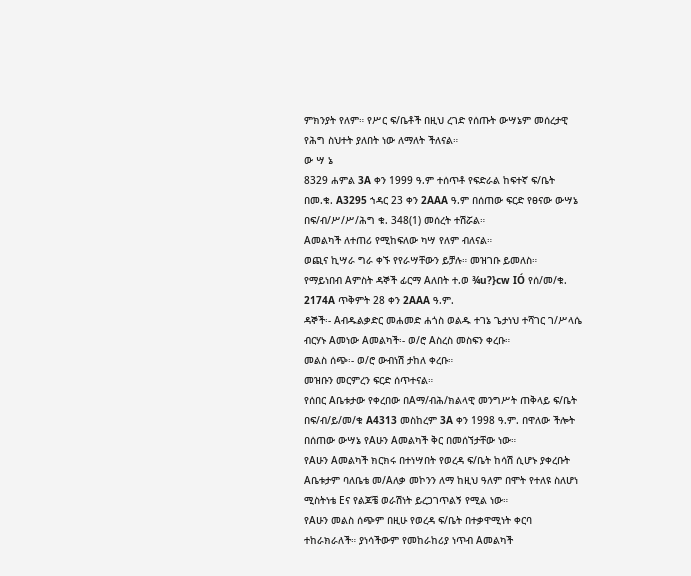ምክንያት የለም። የሥር ፍ/ቤቶች በዚህ ረገድ የሰጡት ውሣኔም መሰረታዊ የሕግ ስህተት ያለበት ነው ለማለት ችለናል።
ው ሣ ኔ
8329 ሐምል 3A ቀን 1999 ዓ.ም ተሰጥቶ የፍድራል ከፍተኛ ፍ/ቤት በመ.ቁ. A3295 ኀዳር 23 ቀን 2AAA ዓ.ም በሰጠው ፍርድ የፀናው ውሣኔ በፍ/ብ/ሥ/ሥ/ሕግ ቁ. 348(1) መሰረት ተሽሯል።
Aመልካች ለተጠሪ የሚከፍለው ካሣ የለም ብለናል።
ወጪና ኪሣራ ግራ ቀኙ የየራሣቸውን ይቻሉ። መዝገቡ ይመለስ።
የማይነበብ Aምስት ዳኞች ፊርማ Aለበት ተ.ወ ¾u?}cw IÓ የሰ/መ/ቁ. 2174A ጥቅምት 28 ቀን 2AAA ዓ.ም.
ዳኞች፡- Aብዱልቃድር መሐመድ ሐጎስ ወልዱ ተገኔ ጌታነህ ተሻገር ገ/ሥላሴ ብርሃኑ Aመነው Aመልካች፡- ወ/ሮ Aስረስ መስፍን ቀረቡ።
መልስ ሰጭ፡- ወ/ሮ ውብነሽ ታከለ ቀረቡ።
መዝቡን መርምረን ፍርድ ሰጥተናል።
የሰበር Aቤቱታው የቀረበው በAማ/ብሕ/ክልላዊ መንግሥት ጠቅላይ ፍ/ቤት በፍ/ብ/ይ/መ/ቁ A4313 መስከረም 3A ቀን 1998 ዓ.ም. በዋለው ችሎት በሰጠው ውሣኔ የAሁን Aመልካች ቅር በመሰኘታቸው ነው።
የAሁን Aመልካች ክርክሩ በተነሣበት የወረዳ ፍ/ቤት ከሳሽ ሲሆኑ ያቀረቡት Aቤቱታም ባለቤቴ መ/Aለቃ መኮንን ለማ ከዚህ ዓለም በሞት የተለዩ ስለሆነ ሚስትነቴ Eና የልጆቼ ወራሽነት ይረጋገጥልኝ የሚል ነው።
የAሁን መልስ ሰጭም በዚሁ የወረዳ ፍ/ቤት በተቃዋሚነት ቀርባ ተከራክራለች። ያነሳችውም የመከራከሪያ ነጥብ Aመልካች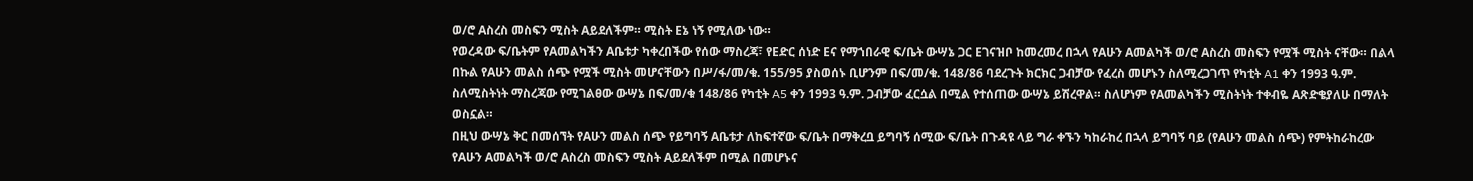ወ/ሮ Aስረስ መስፍን ሚስት Aይደለችም። ሚስት Eኔ ነኝ የሚለው ነው።
የወረዳው ፍ/ቤትም የAመልካችን Aቤቱታ ካቀረበችው የሰው ማስረጃ፣ የEድር ሰነድ Eና የማኀበራዊ ፍ/ቤት ውሣኔ ጋር Eገናዝቦ ከመረመረ በኋላ የAሁን Aመልካች ወ/ሮ Aስረስ መስፍን የሟች ሚስት ናቸው። በልላ በኩል የAሁን መልስ ሰጭ የሟች ሚስት መሆናቸውን በሥ/ፋ/መ/ቁ. 155/95 ያስወሰኑ ቢሆንም በፍ/መ/ቁ. 148/86 ባደረጉት ክርክር ጋብቻው የፈረስ መሆኑን ስለሚረጋገጥ የካቲት A1 ቀን 1993 ዓ.ም. ስለሚስትነት ማስረጃው የሚገልፀው ውሣኔ በፍ/መ/ቁ 148/86 የካቲት A5 ቀን 1993 ዓ.ም. ጋብቻው ፈርሷል በሚል የተሰጠው ውሣኔ ይሽረዋል። ስለሆነም የAመልካችን ሚስትነት ተቀብዬ Aጽድቄያለሁ በማለት ወስኗል።
በዚህ ውሣኔ ቅር በመሰኘት የAሁን መልስ ሰጭ የይግባኝ Aቤቱታ ለከፍተኛው ፍ/ቤት በማቅረቧ ይግባኝ ሰሚው ፍ/ቤት በጉዳዩ ላይ ግራ ቀኙን ካከራከረ በኋላ ይግባኝ ባይ (የAሁን መልስ ሰጭ) የምትከራከረው የAሁን Aመልካች ወ/ሮ Aስረስ መስፍን ሚስት Aይደለችም በሚል በመሆኑና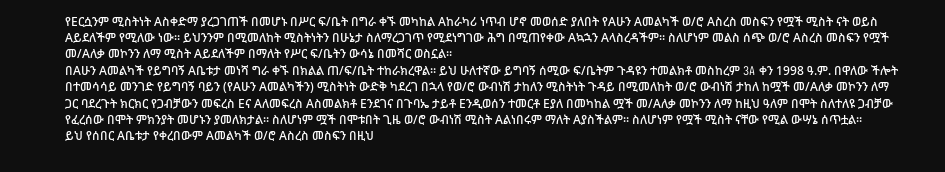የEርሷንም ሚስትነት Aስቀድማ ያረጋገጠች በመሆኑ በሥር ፍ/ቤት በግራ ቀኙ መካከል Aከራካሪ ነጥብ ሆኖ መወሰድ ያለበት የAሁን Aመልካች ወ/ሮ Aስረስ መስፍን የሟች ሚስት ናት ወይስ Aይደለችም የሚለው ነው። ይህንንም በሚመለከት ሚስትነትን በሁኔታ ስለማረጋገጥ የሚደነግገው ሕግ በሚጠየቀው Aኳኋን Aላስረዳችም። ስለሆነም መልስ ሰጭ ወ/ሮ Aስረስ መስፍን የሟች መ/Aለቃ መኮንን ለማ ሚስት Aይደለችም በማለት የሥር ፍ/ቤትን ውሳኔ በመሻር ወስኗል።
በAሁን Aመልካች የይግባኝ Aቤቱታ መነሻ ግራ ቀኙ በክልል ጠ/ፍ/ቤት ተከራክረዋል። ይህ ሁለተኛው ይግባኝ ሰሚው ፍ/ቤትም ጉዳዩን ተመልክቶ መስከረም 3A ቀን 1998 ዓ.ም. በዋለው ችሎት በተመሳሳይ መንገድ የይግባኝ ባይን (የAሁን Aመልካችን) ሚስትነት ውድቅ ካደረገ በኋላ የወ/ሮ ውብነሽ ታከለን ሚስትነት ጉዳይ በሚመለከት ወ/ሮ ውብነሽ ታከለ ከሟች መ/Aለቃ መኮንን ለማ ጋር ባደረጉት ክርክር የጋብቻውን መፍረስ Eና Aለመፍረስ Aስመልክቶ Eንደገና በጉባኤ ታይቶ Eንዲወሰን ተመርቶ Eያለ በመካከል ሟች መ/Aለቃ መኮንን ለማ ከዚህ ዓለም በሞት ስለተለዩ ጋብቻው የፈረሰው በሞት ምክንያት መሆኑን ያመለክታል። ስለሆነም ሟች በሞቱበት ጊዜ ወ/ሮ ውብነሽ ሚስት Aልነበሩም ማለት Aያስችልም። ስለሆነም የሟች ሚስት ናቸው የሚል ውሣኔ ሰጥቷል።
ይህ የሰበር Aቤቱታ የቀረበውም Aመልካች ወ/ሮ Aስረስ መስፍን በዚህ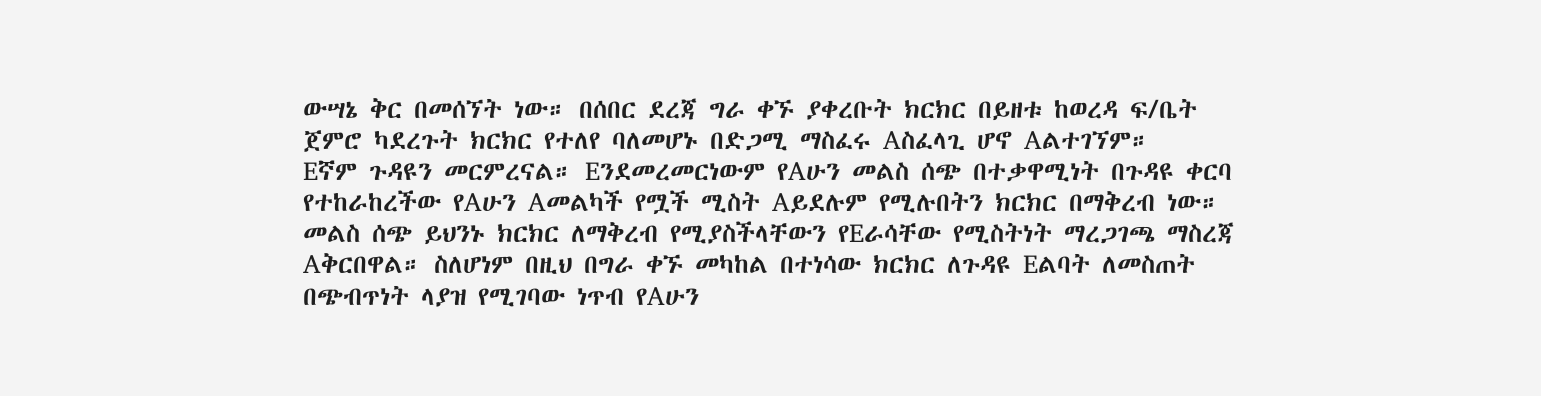ውሣኔ ቅር በመሰኘት ነው። በሰበር ደረጃ ግራ ቀኙ ያቀረቡት ክርክር በይዘቱ ከወረዳ ፍ/ቤት ጀምሮ ካደረጉት ክርክር የተለየ ባለመሆኑ በድጋሚ ማስፈሩ Aስፈላጊ ሆኖ Aልተገኘም።
Eኛም ጉዳዩን መርምረናል። Eንደመረመርነውም የAሁን መልስ ሰጭ በተቃዋሚነት በጉዳዩ ቀርባ የተከራከረችው የAሁን Aመልካች የሟች ሚስት Aይደሉም የሚሉበትን ክርክር በማቅረብ ነው። መልስ ሰጭ ይህንኑ ክርክር ለማቅረብ የሚያስችላቸውን የEራሳቸው የሚስትነት ማረጋገጫ ማስረጃ Aቅርበዋል። ስለሆነም በዚህ በግራ ቀኙ መካከል በተነሳው ክርክር ለጉዳዩ Eልባት ለመስጠት በጭብጥነት ላያዝ የሚገባው ነጥብ የAሁን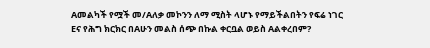Aመልካች የሟች መ/Aለቃ መኮንን ለማ ሚስት ላሆኑ የማይችልበትን የፍሬ ነገር Eና የሕግ ክርክር በAሁን መልስ ሰጭ በኩል ቀርቧል ወይስ Aልቀረበም?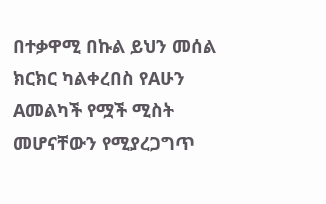በተቃዋሚ በኩል ይህን መሰል ክርክር ካልቀረበስ የAሁን Aመልካች የሟች ሚስት መሆናቸውን የሚያረጋግጥ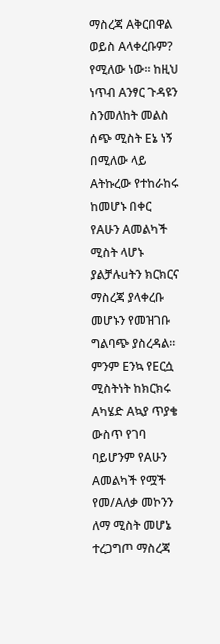ማስረጃ Aቅርበዋል ወይስ Aላቀረቡም?
የሚለው ነው። ከዚህ ነጥብ Aንፃር ጉዳዩን ስንመለከት መልስ ሰጭ ሚስት Eኔ ነኝ በሚለው ላይ Aትኩረው የተከራከሩ ከመሆኑ በቀር የAሁን Aመልካች ሚስት ላሆኑ ያልቻሉuትን ክርክርና ማስረጃ ያላቀረቡ መሆኑን የመዝገቡ ግልባጭ ያስረዳል። ምንም Eንኳ የEርሷ ሚስትነት ከክርክሩ Aካሄድ Aኳያ ጥያቄ ውስጥ የገባ ባይሆንም የAሁን Aመልካች የሟች የመ/Aለቃ መኮንን ለማ ሚስት መሆኔ ተረጋግጦ ማስረጃ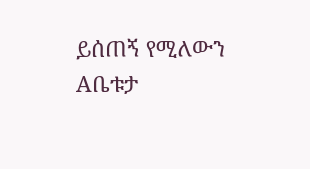ይሰጠኝ የሚለውን Aቤቱታ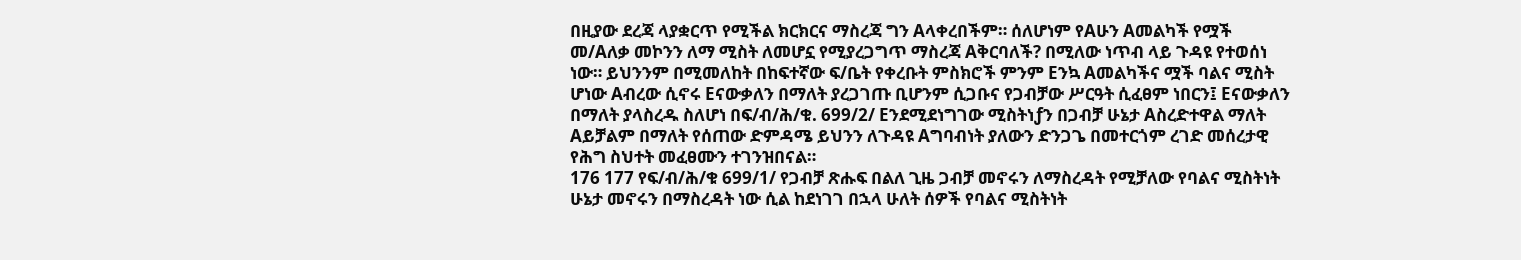በዚያው ደረጃ ላያቋርጥ የሚችል ክርክርና ማስረጃ ግን Aላቀረበችም። ሰለሆነም የAሁን Aመልካች የሟች መ/Aለቃ መኮንን ለማ ሚስት ለመሆኗ የሚያረጋግጥ ማስረጃ Aቅርባለች? በሚለው ነጥብ ላይ ጉዳዩ የተወሰነ ነው። ይህንንም በሚመለከት በከፍተኛው ፍ/ቤት የቀረቡት ምስክሮች ምንም Eንኳ Aመልካችና ሟች ባልና ሚስት ሆነው Aብረው ሲኖሩ Eናውቃለን በማለት ያረጋገጡ ቢሆንም ሲጋቡና የጋብቻው ሥርዓት ሲፈፀም ነበርን፤ Eናውቃለን በማለት ያላስረዱ ስለሆነ በፍ/ብ/ሕ/ቁ. 699/2/ Eንደሚደነግገው ሚስትነƒን በጋብቻ ሁኔታ Aስረድተዋል ማለት Aይቻልም በማለት የሰጠው ድምዳሜ ይህንን ለጉዳዩ Aግባብነት ያለውን ድንጋጌ በመተርጎም ረገድ መሰረታዊ የሕግ ስህተት መፈፀሙን ተገንዝበናል።
176 177 የፍ/ብ/ሕ/ቁ 699/1/ የጋብቻ ጽሑፍ በልለ ጊዜ ጋብቻ መኖሩን ለማስረዳት የሚቻለው የባልና ሚስትነት ሁኔታ መኖሩን በማስረዳት ነው ሲል ከደነገገ በኋላ ሁለት ሰዎች የባልና ሚስትነት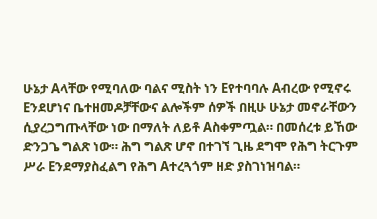ሁኔታ Aላቸው የሚባለው ባልና ሚስት ነን Eየተባባሉ Aብረው የሚኖሩ Eንደሆነና ቤተዘመዶቻቸውና ልሎችም ሰዎች በዚሁ ሁኔታ መኖራቸውን ሲያረጋግጡላቸው ነው በማለት ለይቶ Aስቀምጧል። በመሰረቱ ይኸው ድንጋጌ ግልጽ ነው። ሕግ ግልጽ ሆኖ በተገኘ ጊዜ ደግሞ የሕግ ትርጉም ሥራ Eንደማያስፈልግ የሕግ Aተረጓጎም ዘድ ያስገነዝባል።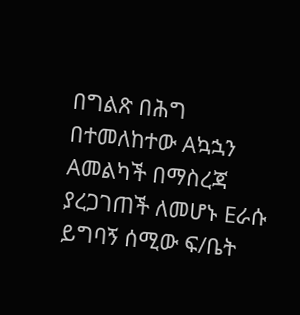በግልጽ በሕግ በተመለከተው Aኳኋን Aመልካች በማስረጃ ያረጋገጠች ለመሆኑ Eራሱ ይግባኝ ሰሚው ፍ/ቤት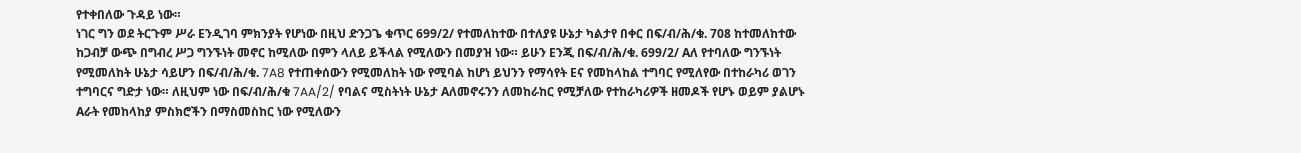የተቀበለው ጉዳይ ነው።
ነገር ግን ወደ ትርጉም ሥራ Eንዲገባ ምክንያት የሆነው በዚህ ድንጋጌ ቁጥር 699/2/ የተመለከተው በተለያዩ ሁኔታ ካልታየ በቀር በፍ/ብ/ሕ/ቁ. 708 ከተመለከተው ከጋብቻ ውጭ በግብረ ሥጋ ግንኙነት መኖር ከሚለው በምን ላለይ ይችላል የሚለውን በመያዝ ነው። ይሁን Eንጂ በፍ/ብ/ሕ/ቁ. 699/2/ Aለ የተባለው ግንኙነት የሚመለከት ሁኔታ ሳይሆን በፍ/ብ/ሕ/ቁ. 7A8 የተጠቀሰውን የሚመለከት ነው የሚባል ከሆነ ይህንን የማሳየት Eና የመከላከል ተግባር የሚለየው በተከራካሪ ወገን ተግባርና ግድታ ነው። ለዚህም ነው በፍ/ብ/ሕ/ቁ 7AA/2/ የባልና ሚስትነት ሁኔታ Aለመኖሩንን ለመከራከር የሚቻለው የተከራካሪዎች ዘመዶች የሆኑ ወይም ያልሆኑ Aራት የመከላከያ ምስክሮችን በማስመስከር ነው የሚለውን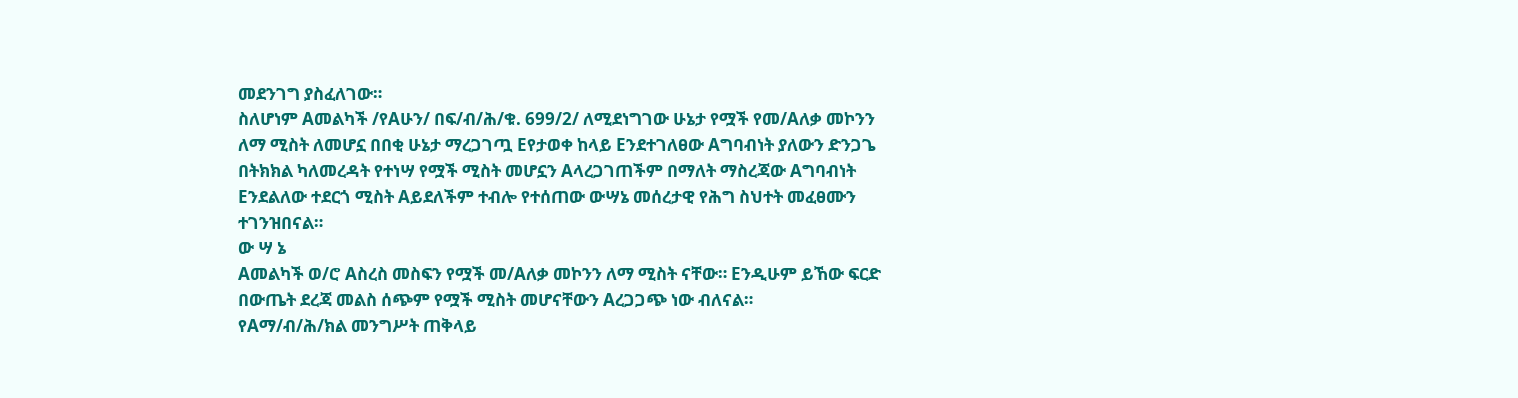መደንገግ ያስፈለገው።
ስለሆነም Aመልካች /የAሁን/ በፍ/ብ/ሕ/ቁ. 699/2/ ለሚደነግገው ሁኔታ የሟች የመ/Aለቃ መኮንን ለማ ሚስት ለመሆኗ በበቂ ሁኔታ ማረጋገጧ Eየታወቀ ከላይ Eንደተገለፀው Aግባብነት ያለውን ድንጋጌ በትክክል ካለመረዳት የተነሣ የሟች ሚስት መሆኗን Aላረጋገጠችም በማለት ማስረጃው Aግባብነት Eንደልለው ተደርጎ ሚስት Aይደለችም ተብሎ የተሰጠው ውሣኔ መሰረታዊ የሕግ ስህተት መፈፀሙን ተገንዝበናል።
ው ሣ ኔ
Aመልካች ወ/ሮ Aስረስ መስፍን የሟች መ/Aለቃ መኮንን ለማ ሚስት ናቸው። Eንዲሁም ይኸው ፍርድ በውጤት ደረጃ መልስ ሰጭም የሟች ሚስት መሆናቸውን Aረጋጋጭ ነው ብለናል።
የAማ/ብ/ሕ/ክል መንግሥት ጠቅላይ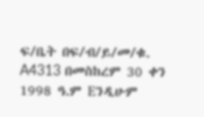ፍ/ቤት በፍ/ብ/ይ/መ/ቁ. A4313 በመስከረም 30 ቀን 1998 ዓ.ም Eንዲሁም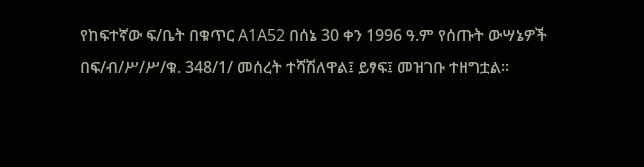የከፍተኛው ፍ/ቤት በቁጥር A1A52 በሰኔ 30 ቀን 1996 ዓ.ም የሰጡት ውሣኔዎች በፍ/ብ/ሥ/ሥ/ቁ. 348/1/ መሰረት ተሻሽለዋል፤ ይፃፍ፤ መዝገቡ ተዘግቷል።